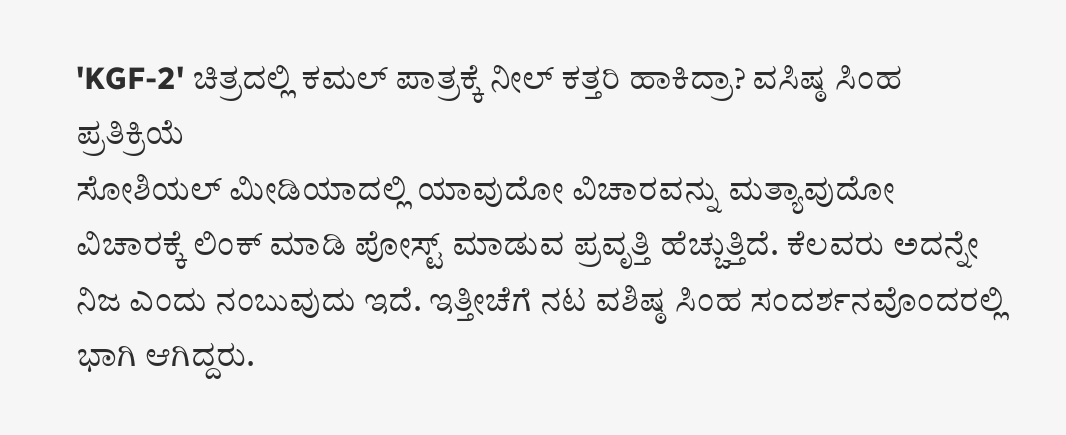'KGF-2' ಚಿತ್ರದಲ್ಲಿ ಕಮಲ್ ಪಾತ್ರಕ್ಕೆ ನೀಲ್ ಕತ್ತರಿ ಹಾಕಿದ್ರಾ? ವಸಿಷ್ಠ ಸಿಂಹ ಪ್ರತಿಕ್ರಿಯೆ
ಸೋಶಿಯಲ್ ಮೀಡಿಯಾದಲ್ಲಿ ಯಾವುದೋ ವಿಚಾರವನ್ನು ಮತ್ಯಾವುದೋ ವಿಚಾರಕ್ಕೆ ಲಿಂಕ್ ಮಾಡಿ ಪೋಸ್ಟ್ ಮಾಡುವ ಪ್ರವೃತ್ತಿ ಹೆಚ್ಚುತ್ತಿದೆ. ಕೆಲವರು ಅದನ್ನೇ ನಿಜ ಎಂದು ನಂಬುವುದು ಇದೆ. ಇತ್ತೀಚೆಗೆ ನಟ ವಶಿಷ್ಠ ಸಿಂಹ ಸಂದರ್ಶನವೊಂದರಲ್ಲಿ ಭಾಗಿ ಆಗಿದ್ದರು.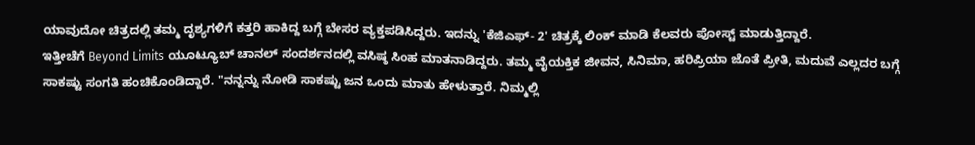ಯಾವುದೋ ಚಿತ್ರದಲ್ಲಿ ತಮ್ಮ ದೃಶ್ಯಗಳಿಗೆ ಕತ್ತರಿ ಹಾಕಿದ್ದ ಬಗ್ಗೆ ಬೇಸರ ವ್ಯಕ್ತಪಡಿಸಿದ್ದರು. ಇದನ್ನು 'ಕೆಜಿಎಫ್- 2' ಚಿತ್ರಕ್ಕೆ ಲಿಂಕ್ ಮಾಡಿ ಕೆಲವರು ಪೋಸ್ಟ್ ಮಾಡುತ್ತಿದ್ದಾರೆ.
ಇತ್ತೀಚೆಗೆ Beyond Limits ಯೂಟ್ಯೂಬ್ ಚಾನಲ್ ಸಂದರ್ಶನದಲ್ಲಿ ವಸಿಷ್ಠ ಸಿಂಹ ಮಾತನಾಡಿದ್ದರು. ತಮ್ಮ ವೈಯಕ್ತಿಕ ಜೀವನ, ಸಿನಿಮಾ, ಹರಿಪ್ರಿಯಾ ಜೊತೆ ಪ್ರೀತಿ, ಮದುವೆ ಎಲ್ಲದರ ಬಗ್ಗೆ ಸಾಕಷ್ಟು ಸಂಗತಿ ಹಂಚಿಕೊಂಡಿದ್ದಾರೆ. "ನನ್ನನ್ನು ನೋಡಿ ಸಾಕಷ್ಟು ಜನ ಒಂದು ಮಾತು ಹೇಳುತ್ತಾರೆ. ನಿಮ್ಮಲ್ಲಿ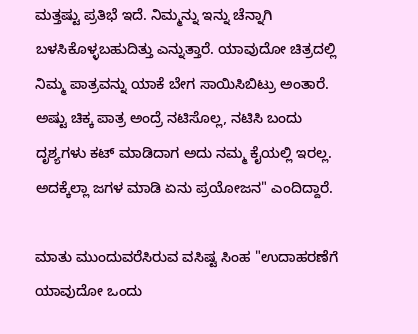ಮತ್ತಷ್ಟು ಪ್ರತಿಭೆ ಇದೆ. ನಿಮ್ಮನ್ನು ಇನ್ನು ಚೆನ್ನಾಗಿ ಬಳಸಿಕೊಳ್ಳಬಹುದಿತ್ತು ಎನ್ನುತ್ತಾರೆ. ಯಾವುದೋ ಚಿತ್ರದಲ್ಲಿ ನಿಮ್ಮ ಪಾತ್ರವನ್ನು ಯಾಕೆ ಬೇಗ ಸಾಯಿಸಿಬಿಟ್ರು ಅಂತಾರೆ. ಅಷ್ಟು ಚಿಕ್ಕ ಪಾತ್ರ ಅಂದ್ರೆ ನಟಿಸೊಲ್ಲ, ನಟಿಸಿ ಬಂದು ದೃಶ್ಯಗಳು ಕಟ್ ಮಾಡಿದಾಗ ಅದು ನಮ್ಮ ಕೈಯಲ್ಲಿ ಇರಲ್ಲ. ಅದಕ್ಕೆಲ್ಲಾ ಜಗಳ ಮಾಡಿ ಏನು ಪ್ರಯೋಜನ" ಎಂದಿದ್ದಾರೆ.

ಮಾತು ಮುಂದುವರೆಸಿರುವ ವಸಿಷ್ಟ ಸಿಂಹ "ಉದಾಹರಣೆಗೆ ಯಾವುದೋ ಒಂದು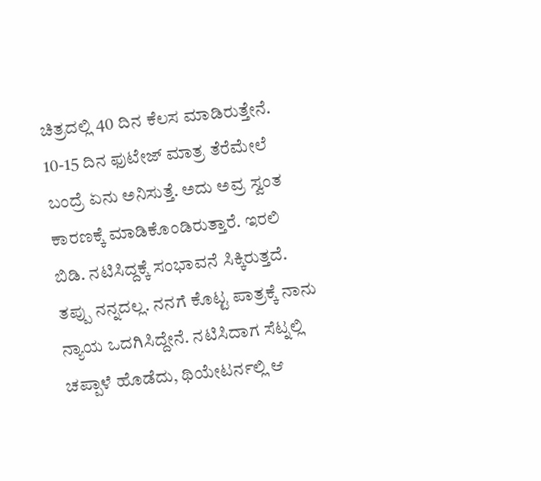ಚಿತ್ರದಲ್ಲಿ 40 ದಿನ ಕೆಲಸ ಮಾಡಿರುತ್ತೇನೆ. 10-15 ದಿನ ಫುಟೇಜ್ ಮಾತ್ರ ತೆರೆಮೇಲೆ ಬಂದ್ರೆ ಏನು ಅನಿಸುತ್ತೆ. ಅದು ಅವ್ರ ಸ್ವಂತ ಕಾರಣಕ್ಕೆ ಮಾಡಿಕೊಂಡಿರುತ್ತಾರೆ. ಇರಲಿ ಬಿಡಿ. ನಟಿಸಿದ್ದಕ್ಕೆ ಸಂಭಾವನೆ ಸಿಕ್ಕಿರುತ್ತದೆ. ತಪ್ಪು ನನ್ನದಲ್ಲ. ನನಗೆ ಕೊಟ್ಟ ಪಾತ್ರಕ್ಕೆ ನಾನು ನ್ಯಾಯ ಒದಗಿಸಿದ್ದೇನೆ. ನಟಿಸಿದಾಗ ಸೆಟ್ನಲ್ಲಿ ಚಪ್ಪಾಳೆ ಹೊಡೆದು, ಥಿಯೇಟರ್ನಲ್ಲಿ ಆ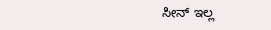ಸೀನ್ ಇಲ್ಲ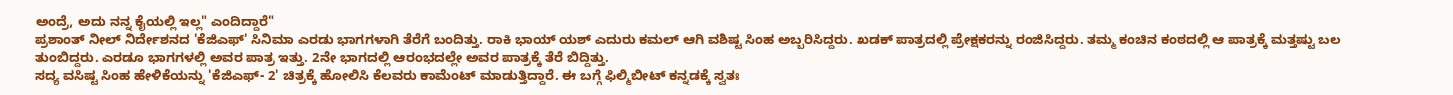ಅಂದ್ರೆ, ಅದು ನನ್ನ ಕೈಯಲ್ಲಿ ಇಲ್ಲ" ಎಂದಿದ್ದಾರೆ"
ಪ್ರಶಾಂತ್ ನೀಲ್ ನಿರ್ದೇಶನದ 'ಕೆಜಿಎಫ್' ಸಿನಿಮಾ ಎರಡು ಭಾಗಗಳಾಗಿ ತೆರೆಗೆ ಬಂದಿತ್ತು. ರಾಕಿ ಭಾಯ್ ಯಶ್ ಎದುರು ಕಮಲ್ ಆಗಿ ವಶಿಷ್ಟ ಸಿಂಹ ಅಬ್ಬರಿಸಿದ್ದರು. ಖಡಕ್ ಪಾತ್ರದಲ್ಲಿ ಪ್ರೇಕ್ಷಕರನ್ನು ರಂಜಿಸಿದ್ದರು. ತಮ್ಮ ಕಂಚಿನ ಕಂಠದಲ್ಲಿ ಆ ಪಾತ್ರಕ್ಕೆ ಮತ್ತಷ್ಟು ಬಲ ತುಂಬಿದ್ದರು. ಎರಡೂ ಭಾಗಗಳಲ್ಲಿ ಅವರ ಪಾತ್ರ ಇತ್ತು. 2ನೇ ಭಾಗದಲ್ಲಿ ಆರಂಭದಲ್ಲೇ ಅವರ ಪಾತ್ರಕ್ಕೆ ತೆರೆ ಬಿದ್ದಿತ್ತು.
ಸದ್ಯ ವಸಿಷ್ಟ ಸಿಂಹ ಹೇಳಿಕೆಯನ್ನು 'ಕೆಜಿಎಫ್- 2' ಚಿತ್ರಕ್ಕೆ ಹೋಲಿಸಿ ಕೆಲವರು ಕಾಮೆಂಟ್ ಮಾಡುತ್ತಿದ್ದಾರೆ. ಈ ಬಗ್ಗೆ ಫಿಲ್ಮಿಬೀಟ್ ಕನ್ನಡಕ್ಕೆ ಸ್ವತಃ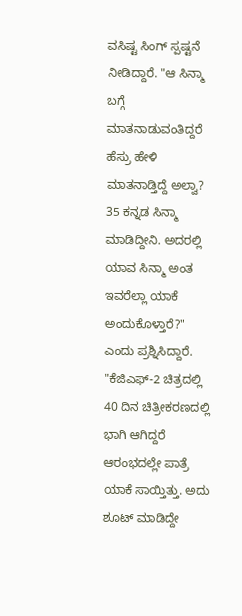ವಸಿಷ್ಟ ಸಿಂಗ್ ಸ್ಪಷ್ಟನೆ ನೀಡಿದ್ದಾರೆ. "ಆ ಸಿನ್ಮಾ ಬಗ್ಗೆ ಮಾತನಾಡುವಂತಿದ್ದರೆ ಹೆಸ್ರು ಹೇಳಿ ಮಾತನಾಡ್ತಿದ್ದೆ ಅಲ್ವಾ? 35 ಕನ್ನಡ ಸಿನ್ಮಾ ಮಾಡಿದ್ದೀನಿ. ಅದರಲ್ಲಿ ಯಾವ ಸಿನ್ಮಾ ಅಂತ ಇವರೆಲ್ಲಾ ಯಾಕೆ ಅಂದುಕೊಳ್ತಾರೆ?" ಎಂದು ಪ್ರಶ್ನಿಸಿದ್ದಾರೆ.
"ಕೆಜಿಎಫ್-2 ಚಿತ್ರದಲ್ಲಿ 40 ದಿನ ಚಿತ್ರೀಕರಣದಲ್ಲಿ ಭಾಗಿ ಆಗಿದ್ದರೆ ಆರಂಭದಲ್ಲೇ ಪಾತ್ರೆ ಯಾಕೆ ಸಾಯ್ತಿತ್ತು. ಅದು ಶೂಟ್ ಮಾಡಿದ್ದೇ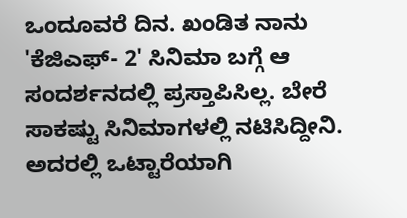ಒಂದೂವರೆ ದಿನ. ಖಂಡಿತ ನಾನು 'ಕೆಜಿಎಫ್- 2' ಸಿನಿಮಾ ಬಗ್ಗೆ ಆ ಸಂದರ್ಶನದಲ್ಲಿ ಪ್ರಸ್ತಾಪಿಸಿಲ್ಲ. ಬೇರೆ ಸಾಕಷ್ಟು ಸಿನಿಮಾಗಳಲ್ಲಿ ನಟಿಸಿದ್ದೀನಿ. ಅದರಲ್ಲಿ ಒಟ್ಟಾರೆಯಾಗಿ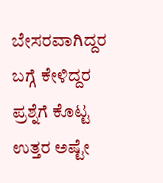ಬೇಸರವಾಗಿದ್ದರ ಬಗ್ಗೆ ಕೇಳಿದ್ದರ ಪ್ರಶ್ನೆಗೆ ಕೊಟ್ಟ ಉತ್ತರ ಅಷ್ಟೇ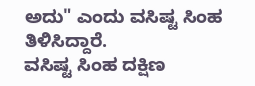ಅದು" ಎಂದು ವಸಿಷ್ಟ ಸಿಂಹ ತಿಳಿಸಿದ್ದಾರೆ.
ವಸಿಷ್ಟ ಸಿಂಹ ದಕ್ಷಿಣ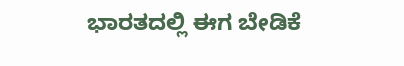ಭಾರತದಲ್ಲಿ ಈಗ ಬೇಡಿಕೆ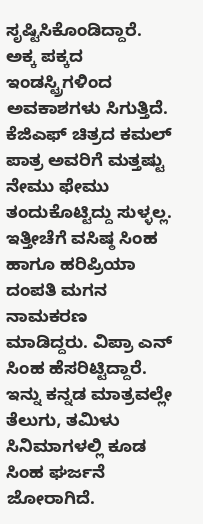ಸೃಷ್ಟಿಸಿಕೊಂಡಿದ್ದಾರೆ. ಅಕ್ಕ ಪಕ್ಕದ ಇಂಡಸ್ಟ್ರಿಗಳಿಂದ ಅವಕಾಶಗಳು ಸಿಗುತ್ತಿದೆ. ಕೆಜಿಎಫ್ ಚಿತ್ರದ ಕಮಲ್ ಪಾತ್ರ ಅವರಿಗೆ ಮತ್ತಷ್ಟು ನೇಮು ಫೇಮು ತಂದುಕೊಟ್ಟಿದ್ದು ಸುಳ್ಳಲ್ಲ. ಇತ್ತೀಚೆಗೆ ವಸಿಷ್ಠ ಸಿಂಹ ಹಾಗೂ ಹರಿಪ್ರಿಯಾ ದಂಪತಿ ಮಗನ ನಾಮಕರಣ ಮಾಡಿದ್ದರು. ವಿಪ್ರಾ ಎನ್ ಸಿಂಹ ಹೆಸರಿಟ್ಟಿದ್ದಾರೆ. ಇನ್ನು ಕನ್ನಡ ಮಾತ್ರವಲ್ಲೇ ತೆಲುಗು, ತಮಿಳು ಸಿನಿಮಾಗಳಲ್ಲಿ ಕೂಡ ಸಿಂಹ ಘರ್ಜನೆ ಜೋರಾಗಿದೆ.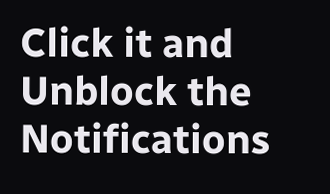Click it and Unblock the Notifications